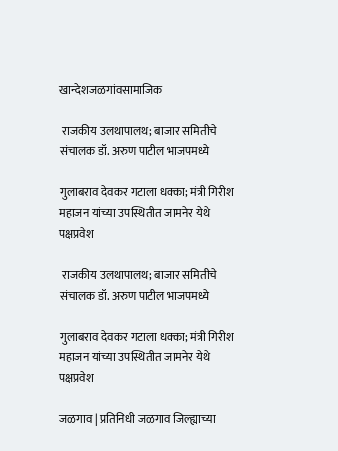खान्देशजळगांवसामाजिक

 राजकीय उलथापालथ; बाजार समितीचे संचालक डॉ. अरुण पाटील भाजपमध्ये

गुलाबराव देवकर गटाला धक्का; मंत्री गिरीश महाजन यांच्या उपस्थितीत जामनेर येथे पक्षप्रवेश

 राजकीय उलथापालथ; बाजार समितीचे संचालक डॉ. अरुण पाटील भाजपमध्ये

गुलाबराव देवकर गटाला धक्का; मंत्री गिरीश महाजन यांच्या उपस्थितीत जामनेर येथे पक्षप्रवेश

जळगाव | प्रतिनिधी जळगाव जिल्ह्याच्या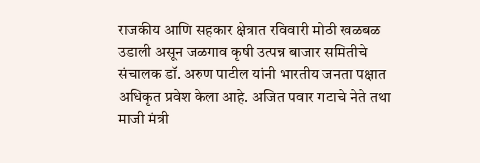राजकीय आणि सहकार क्षेत्रात रविवारी मोठी खळबळ उडाली असून जळगाव कृषी उत्पन्न बाजार समितीचे संचालक डॉ. अरुण पाटील यांनी भारतीय जनता पक्षात अधिकृत प्रवेश केला आहे. अजित पवार गटाचे नेते तथा माजी मंत्री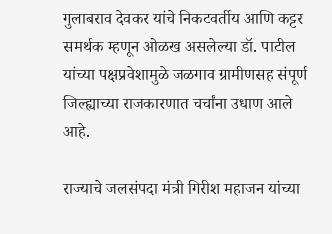गुलाबराव देवकर यांचे निकटवर्तीय आणि कट्टर समर्थक म्हणून ओळख असलेल्या डॉ. पाटील यांच्या पक्षप्रवेशामुळे जळगाव ग्रामीणसह संपूर्ण जिल्ह्याच्या राजकारणात चर्चांना उधाण आले आहे.

राज्याचे जलसंपदा मंत्री गिरीश महाजन यांच्या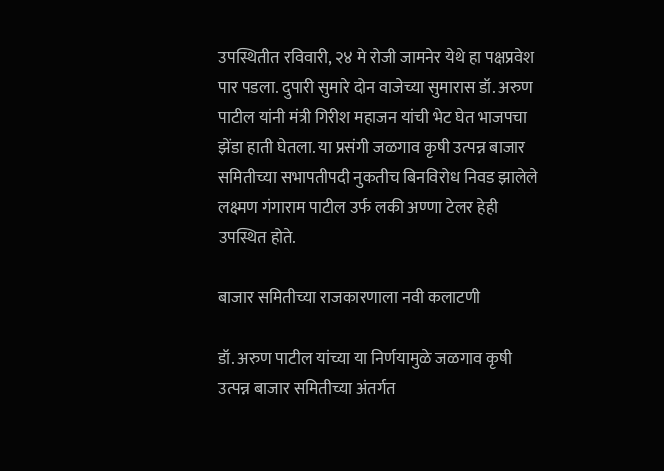उपस्थितीत रविवारी, २४ मे रोजी जामनेर येथे हा पक्षप्रवेश पार पडला. दुपारी सुमारे दोन वाजेच्या सुमारास डॉ. अरुण पाटील यांनी मंत्री गिरीश महाजन यांची भेट घेत भाजपचा झेंडा हाती घेतला. या प्रसंगी जळगाव कृषी उत्पन्न बाजार समितीच्या सभापतीपदी नुकतीच बिनविरोध निवड झालेले लक्ष्मण गंगाराम पाटील उर्फ लकी अण्णा टेलर हेही उपस्थित होते.

बाजार समितीच्या राजकारणाला नवी कलाटणी

डॉ. अरुण पाटील यांच्या या निर्णयामुळे जळगाव कृषी उत्पन्न बाजार समितीच्या अंतर्गत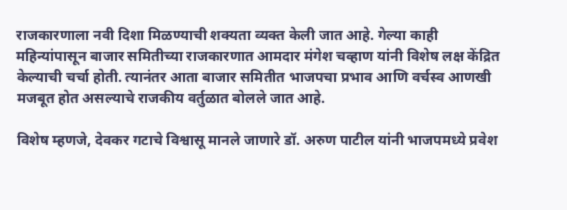राजकारणाला नवी दिशा मिळण्याची शक्यता व्यक्त केली जात आहे. गेल्या काही महिन्यांपासून बाजार समितीच्या राजकारणात आमदार मंगेश चव्हाण यांनी विशेष लक्ष केंद्रित केल्याची चर्चा होती. त्यानंतर आता बाजार समितीत भाजपचा प्रभाव आणि वर्चस्व आणखी मजबूत होत असल्याचे राजकीय वर्तुळात बोलले जात आहे.

विशेष म्हणजे, देवकर गटाचे विश्वासू मानले जाणारे डॉ. अरुण पाटील यांनी भाजपमध्ये प्रवेश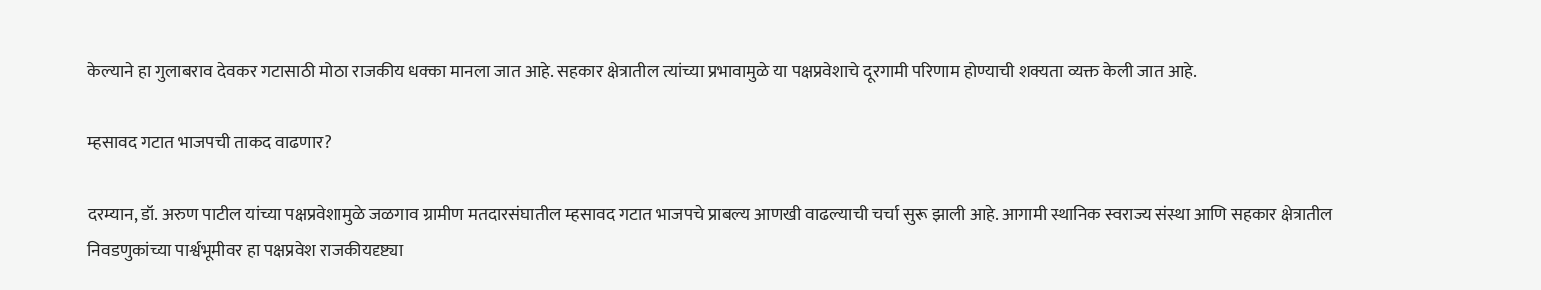केल्याने हा गुलाबराव देवकर गटासाठी मोठा राजकीय धक्का मानला जात आहे. सहकार क्षेत्रातील त्यांच्या प्रभावामुळे या पक्षप्रवेशाचे दूरगामी परिणाम होण्याची शक्यता व्यक्त केली जात आहे.

म्हसावद गटात भाजपची ताकद वाढणार?

दरम्यान, डॉ. अरुण पाटील यांच्या पक्षप्रवेशामुळे जळगाव ग्रामीण मतदारसंघातील म्हसावद गटात भाजपचे प्राबल्य आणखी वाढल्याची चर्चा सुरू झाली आहे. आगामी स्थानिक स्वराज्य संस्था आणि सहकार क्षेत्रातील निवडणुकांच्या पार्श्वभूमीवर हा पक्षप्रवेश राजकीयदृष्ट्या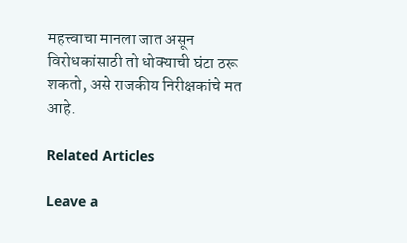महत्त्वाचा मानला जात असून विरोधकांसाठी तो धोक्याची घंटा ठरू शकतो, असे राजकीय निरीक्षकांचे मत आहे.

Related Articles

Leave a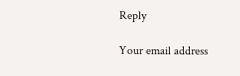Reply

Your email address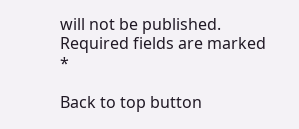will not be published. Required fields are marked *

Back to top button